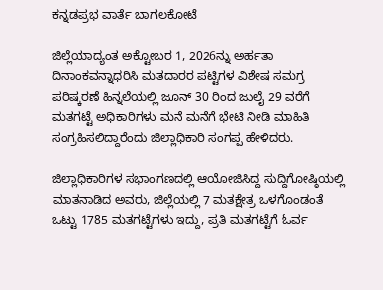ಕನ್ನಡಪ್ರಭ ವಾರ್ತೆ ಬಾಗಲಕೋಟೆ

ಜಿಲ್ಲೆಯಾದ್ಯಂತ ಅಕ್ಟೋಬರ 1, 2026ನ್ನು ಅರ್ಹತಾ ದಿನಾಂಕವನ್ನಾಧರಿಸಿ ಮತದಾರರ ಪಟ್ಟಿಗಳ ವಿಶೇಷ ಸಮಗ್ರ ಪರಿಷ್ಕರಣೆ ಹಿನ್ನಲೆಯಲ್ಲಿ ಜೂನ್ 30 ರಿಂದ ಜುಲೈ 29 ವರೆಗೆ ಮತಗಟ್ಟೆ ಅಧಿಕಾರಿಗಳು ಮನೆ ಮನೆಗೆ ಭೇಟಿ ನೀಡಿ ಮಾಹಿತಿ ಸಂಗ್ರಹಿಸಲಿದ್ದಾರೆಂದು ಜಿಲ್ಲಾಧಿಕಾರಿ ಸಂಗಪ್ಪ ಹೇಳಿದರು.

ಜಿಲ್ಲಾಧಿಕಾರಿಗಳ ಸಭಾಂಗಣದಲ್ಲಿ ಆಯೋಜಿಸಿದ್ದ ಸುದ್ದಿಗೋಷ್ಠಿಯಲ್ಲಿ ಮಾತನಾಡಿದ ಅವರು, ಜಿಲ್ಲೆಯಲ್ಲಿ 7 ಮತಕ್ಷೇತ್ರ ಒಳಗೊಂಡಂತೆ ಒಟ್ಟು 1785 ಮತಗಟ್ಟೆಗಳು ಇದ್ದು, ಪ್ರತಿ ಮತಗಟ್ಟೆಗೆ ಓರ್ವ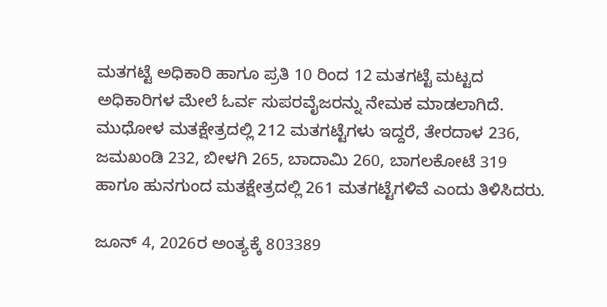ಮತಗಟ್ಟೆ ಅಧಿಕಾರಿ ಹಾಗೂ ಪ್ರತಿ 10 ರಿಂದ 12 ಮತಗಟ್ಟೆ ಮಟ್ಟದ ಅಧಿಕಾರಿಗಳ ಮೇಲೆ ಓರ್ವ ಸುಪರವೈಜರನ್ನು ನೇಮಕ ಮಾಡಲಾಗಿದೆ. ಮುಧೋಳ ಮತಕ್ಷೇತ್ರದಲ್ಲಿ 212 ಮತಗಟ್ಟೆಗಳು ಇದ್ದರೆ, ತೇರದಾಳ 236, ಜಮಖಂಡಿ 232, ಬೀಳಗಿ 265, ಬಾದಾಮಿ 260, ಬಾಗಲಕೋಟೆ 319 ಹಾಗೂ ಹುನಗುಂದ ಮತಕ್ಷೇತ್ರದಲ್ಲಿ 261 ಮತಗಟ್ಟೆಗಳಿವೆ ಎಂದು ತಿಳಿಸಿದರು.

ಜೂನ್ 4, 2026ರ ಅಂತ್ಯಕ್ಕೆ 803389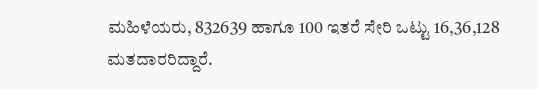ಮಹಿಳೆಯರು, 832639 ಹಾಗೂ 100 ಇತರೆ ಸೇರಿ ಒಟ್ಟು 16,36,128 ಮತದಾರರಿದ್ದಾರೆ.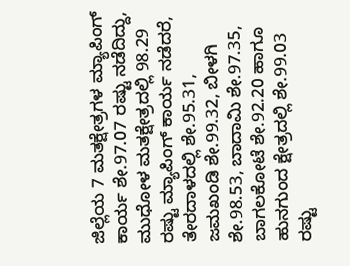ಜಿಲ್ಲೆಯ 7 ಮತಕ್ಷೇತ್ರಗಳ ಮ್ಯಾಪಿಂಗ್ ಕಾರ್ಯ ಶೇ.97.07 ರಷ್ಟು ನಡೆದಿದ್ದು, ಮುಧೋಳ ಮತಕ್ಷೇತ್ರದಲ್ಲಿ 98.29 ರಷ್ಟು ಮ್ಯಾಪಿಂಗ್ ಕಾರ್ಯ ನಡೆದರೆ, ತೇರದಾಳದಲ್ಲಿ ಶೇ.95.31, ಜಮಖಂಡಿ ಶೇ.99.32, ಬೀಳಗಿ ಶೇ.98.53, ಬಾದಾಮಿ ಶೇ.97.35, ಬಾಗಲಕೋಟೆ ಶೇ.92.20 ಹಾಗೂ ಹುನಗುಂದ ಕ್ಷೇತ್ರದಲ್ಲಿ ಶೇ.99.03 ರಷ್ಟು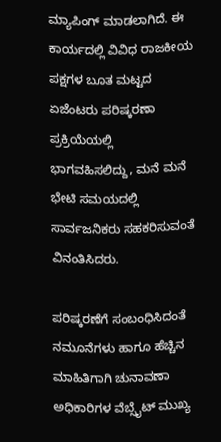ಮ್ಯಾಪಿಂಗ್ ಮಾಡಲಾಗಿದೆ. ಈ ಕಾರ್ಯದಲ್ಲಿ ವಿವಿಧ ರಾಜಕೀಯ ಪಕ್ಷಗಳ ಬೂತ ಮಟ್ಟದ ಏಜೆಂಟರು ಪರಿಷ್ಕರಣಾ ಪ್ರಕ್ರಿಯೆಯಲ್ಲಿ ಭಾಗವಹಿಸಲಿದ್ದು, ಮನೆ ಮನೆ ಭೇಟಿ ಸಮಯದಲ್ಲಿ ಸಾರ್ವಜನಿಕರು ಸಹಕರಿಸುವಂತೆ ವಿನಂತಿಸಿದರು.

ಪರಿಷ್ಕರಣೆಗೆ ಸಂಬಂಧಿಸಿದಂತೆ ನಮೂನೆಗಳು ಹಾಗೂ ಹೆಚ್ಚಿನ ಮಾಹಿತಿಗಾಗಿ ಚುನಾವಣಾ ಅಧಿಕಾರಿಗಳ ವೆಬ್ಸೈಟ್ ಮುಖ್ಯ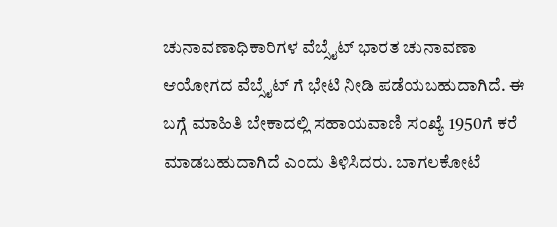ಚುನಾವಣಾಧಿಕಾರಿಗಳ ವೆಬ್ಸೈಟ್ ಭಾರತ ಚುನಾವಣಾ ಆಯೋಗದ ವೆಬ್ಸೈಟ್ ಗೆ ಭೇಟಿ ನೀಡಿ ಪಡೆಯಬಹುದಾಗಿದೆ. ಈ ಬಗ್ಗೆ ಮಾಹಿತಿ ಬೇಕಾದಲ್ಲಿ ಸಹಾಯವಾಣಿ ಸಂಖ್ಯೆ 1950ಗೆ ಕರೆ ಮಾಡಬಹುದಾಗಿದೆ ಎಂದು ತಿಳಿಸಿದರು. ಬಾಗಲಕೋಟೆ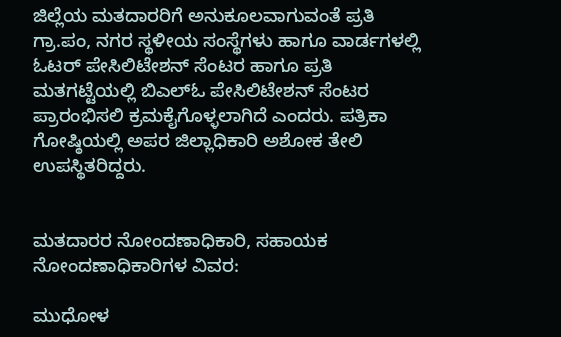ಜಿಲ್ಲೆಯ ಮತದಾರರಿಗೆ ಅನುಕೂಲವಾಗುವಂತೆ ಪ್ರತಿ ಗ್ರಾ.ಪಂ, ನಗರ ಸ್ಥಳೀಯ ಸಂಸ್ಥೆಗಳು ಹಾಗೂ ವಾರ್ಡಗಳಲ್ಲಿ ಓಟರ್ ಪೇಸಿಲಿಟೇಶನ್ ಸೆಂಟರ ಹಾಗೂ ಪ್ರತಿ ಮತಗಟ್ಟೆಯಲ್ಲಿ ಬಿಎಲ್ಓ ಪೇಸಿಲಿಟೇಶನ್ ಸೆಂಟರ ಪ್ರಾರಂಭಿಸಲಿ ಕ್ರಮಕೈಗೊಳ್ಳಲಾಗಿದೆ ಎಂದರು. ಪತ್ರಿಕಾ ಗೋಷ್ಠಿಯಲ್ಲಿ ಅಪರ ಜಿಲ್ಲಾಧಿಕಾರಿ ಅಶೋಕ ತೇಲಿ ಉಪಸ್ಥಿತರಿದ್ದರು.


ಮತದಾರರ ನೋಂದಣಾಧಿಕಾರಿ, ಸಹಾಯಕ ನೋಂದಣಾಧಿಕಾರಿಗಳ ವಿವರ:

ಮುಧೋಳ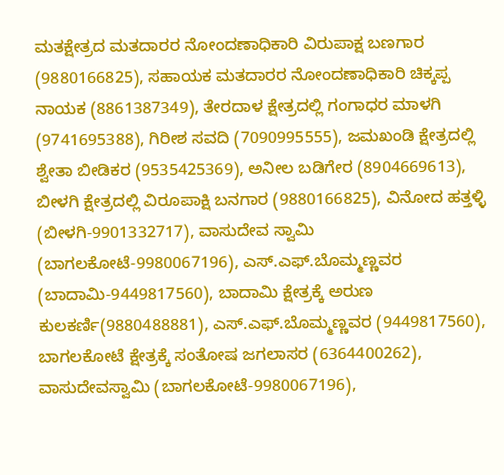ಮತಕ್ಷೇತ್ರದ ಮತದಾರರ ನೋಂದಣಾಧಿಕಾರಿ ವಿರುಪಾಕ್ಷ ಬಣಗಾರ (9880166825), ಸಹಾಯಕ ಮತದಾರರ ನೋಂದಣಾಧಿಕಾರಿ ಚಿಕ್ಕಪ್ಪ ನಾಯಕ (8861387349), ತೇರದಾಳ ಕ್ಷೇತ್ರದಲ್ಲಿ ಗಂಗಾಧರ ಮಾಳಗಿ (9741695388), ಗಿರೀಶ ಸವದಿ (7090995555), ಜಮಖಂಡಿ ಕ್ಷೇತ್ರದಲ್ಲಿ ಶ್ವೇತಾ ಬೀಡಿಕರ (9535425369), ಅನೀಲ ಬಡಿಗೇರ (8904669613), ಬೀಳಗಿ ಕ್ಷೇತ್ರದಲ್ಲಿ ವಿರೂಪಾಕ್ಷಿ ಬನಗಾರ (9880166825), ವಿನೋದ ಹತ್ತಳ್ಳಿ (ಬೀಳಗಿ-9901332717), ವಾಸುದೇವ ಸ್ವಾಮಿ (ಬಾಗಲಕೋಟೆ-9980067196), ಎಸ್.ಎಫ್.ಬೊಮ್ಮಣ್ಣವರ (ಬಾದಾಮಿ-9449817560), ಬಾದಾಮಿ ಕ್ಷೇತ್ರಕ್ಕೆ ಅರುಣ ಕುಲಕರ್ಣಿ(9880488881), ಎಸ್.ಎಫ್.ಬೊಮ್ಮಣ್ಣವರ (9449817560), ಬಾಗಲಕೋಟೆ ಕ್ಷೇತ್ರಕ್ಕೆ ಸಂತೋಷ ಜಗಲಾಸರ (6364400262), ವಾಸುದೇವಸ್ವಾಮಿ (ಬಾಗಲಕೋಟೆ-9980067196),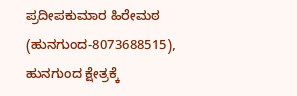ಪ್ರದೀಪಕುಮಾರ ಹಿರೇಮಠ (ಹುನಗುಂದ-8073688515), ಹುನಗುಂದ ಕ್ಷೇತ್ರಕ್ಕೆ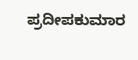ಪ್ರದೀಪಕುಮಾರ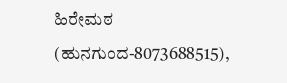ಹಿರೇಮಠ (ಹುನಗುಂದ-8073688515),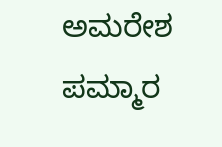ಅಮರೇಶ ಪಮ್ಮಾರ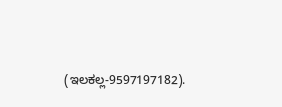(ಇಲಕಲ್ಲ-9597197182).